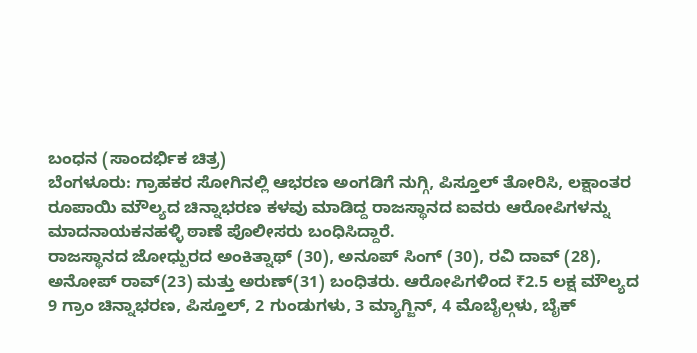ಬಂಧನ (ಸಾಂದರ್ಭಿಕ ಚಿತ್ರ)
ಬೆಂಗಳೂರು: ಗ್ರಾಹಕರ ಸೋಗಿನಲ್ಲಿ ಆಭರಣ ಅಂಗಡಿಗೆ ನುಗ್ಗಿ, ಪಿಸ್ತೂಲ್ ತೋರಿಸಿ, ಲಕ್ಷಾಂತರ ರೂಪಾಯಿ ಮೌಲ್ಯದ ಚಿನ್ನಾಭರಣ ಕಳವು ಮಾಡಿದ್ದ ರಾಜಸ್ಥಾನದ ಐವರು ಆರೋಪಿಗಳನ್ನು ಮಾದನಾಯಕನಹಳ್ಳಿ ಠಾಣೆ ಪೊಲೀಸರು ಬಂಧಿಸಿದ್ದಾರೆ.
ರಾಜಸ್ಥಾನದ ಜೋಧ್ಪುರದ ಅಂಕಿತ್ನಾಥ್ (30), ಅನೂಪ್ ಸಿಂಗ್ (30), ರವಿ ದಾವ್ (28), ಅನೋಪ್ ರಾವ್(23) ಮತ್ತು ಅರುಣ್(31) ಬಂಧಿತರು. ಆರೋಪಿಗಳಿಂದ ₹2.5 ಲಕ್ಷ ಮೌಲ್ಯದ 9 ಗ್ರಾಂ ಚಿನ್ನಾಭರಣ, ಪಿಸ್ತೂಲ್, 2 ಗುಂಡುಗಳು, 3 ಮ್ಯಾಗ್ಜಿನ್, 4 ಮೊಬೈಲ್ಗಳು, ಬೈಕ್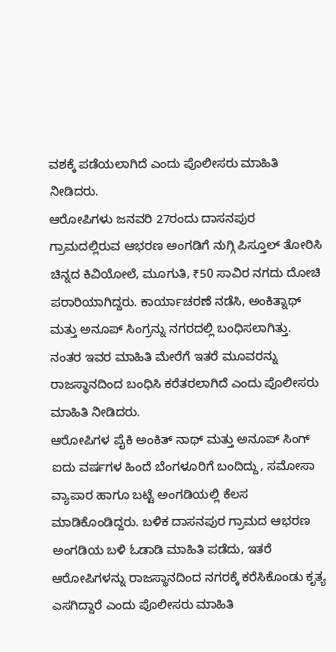ವಶಕ್ಕೆ ಪಡೆಯಲಾಗಿದೆ ಎಂದು ಪೊಲೀಸರು ಮಾಹಿತಿ ನೀಡಿದರು.
ಆರೋಪಿಗಳು ಜನವರಿ 27ರಂದು ದಾಸನಪುರ ಗ್ರಾಮದಲ್ಲಿರುವ ಆಭರಣ ಅಂಗಡಿಗೆ ನುಗ್ಗಿ ಪಿಸ್ತೂಲ್ ತೋರಿಸಿ ಚಿನ್ನದ ಕಿವಿಯೋಲೆ, ಮೂಗುತಿ, ₹50 ಸಾವಿರ ನಗದು ದೋಚಿ ಪರಾರಿಯಾಗಿದ್ದರು. ಕಾರ್ಯಾಚರಣೆ ನಡೆಸಿ, ಅಂಕಿತ್ನಾಥ್ ಮತ್ತು ಅನೂಪ್ ಸಿಂಗ್ರನ್ನು ನಗರದಲ್ಲಿ ಬಂಧಿಸಲಾಗಿತ್ತು. ನಂತರ ಇವರ ಮಾಹಿತಿ ಮೇರೆಗೆ ಇತರೆ ಮೂವರನ್ನು ರಾಜಸ್ಥಾನದಿಂದ ಬಂಧಿಸಿ ಕರೆತರಲಾಗಿದೆ ಎಂದು ಪೊಲೀಸರು ಮಾಹಿತಿ ನೀಡಿದರು.
ಆರೋಪಿಗಳ ಪೈಕಿ ಅಂಕಿತ್ ನಾಥ್ ಮತ್ತು ಅನೂಪ್ ಸಿಂಗ್ ಐದು ವರ್ಷಗಳ ಹಿಂದೆ ಬೆಂಗಳೂರಿಗೆ ಬಂದಿದ್ದು, ಸಮೋಸಾ ವ್ಯಾಪಾರ ಹಾಗೂ ಬಟ್ಟೆ ಅಂಗಡಿಯಲ್ಲಿ ಕೆಲಸ ಮಾಡಿಕೊಂಡಿದ್ದರು. ಬಳಿಕ ದಾಸನಪುರ ಗ್ರಾಮದ ಆಭರಣ ಅಂಗಡಿಯ ಬಳಿ ಓಡಾಡಿ ಮಾಹಿತಿ ಪಡೆದು, ಇತರೆ ಆರೋಪಿಗಳನ್ನು ರಾಜಸ್ಥಾನದಿಂದ ನಗರಕ್ಕೆ ಕರೆಸಿಕೊಂಡು ಕೃತ್ಯ ಎಸಗಿದ್ದಾರೆ ಎಂದು ಪೊಲೀಸರು ಮಾಹಿತಿ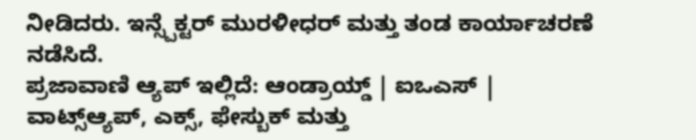ನೀಡಿದರು. ಇನ್ಸ್ಪೆಕ್ಟರ್ ಮುರಳೀಧರ್ ಮತ್ತು ತಂಡ ಕಾರ್ಯಾಚರಣೆ ನಡೆಸಿದೆ.
ಪ್ರಜಾವಾಣಿ ಆ್ಯಪ್ ಇಲ್ಲಿದೆ: ಆಂಡ್ರಾಯ್ಡ್ | ಐಒಎಸ್ | ವಾಟ್ಸ್ಆ್ಯಪ್, ಎಕ್ಸ್, ಫೇಸ್ಬುಕ್ ಮತ್ತು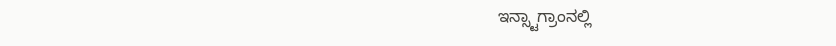ಇನ್ಸ್ಟಾಗ್ರಾಂನಲ್ಲಿ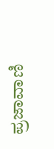ಪ್ರಜಾವಾಣಿ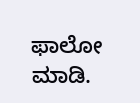ಫಾಲೋ ಮಾಡಿ.